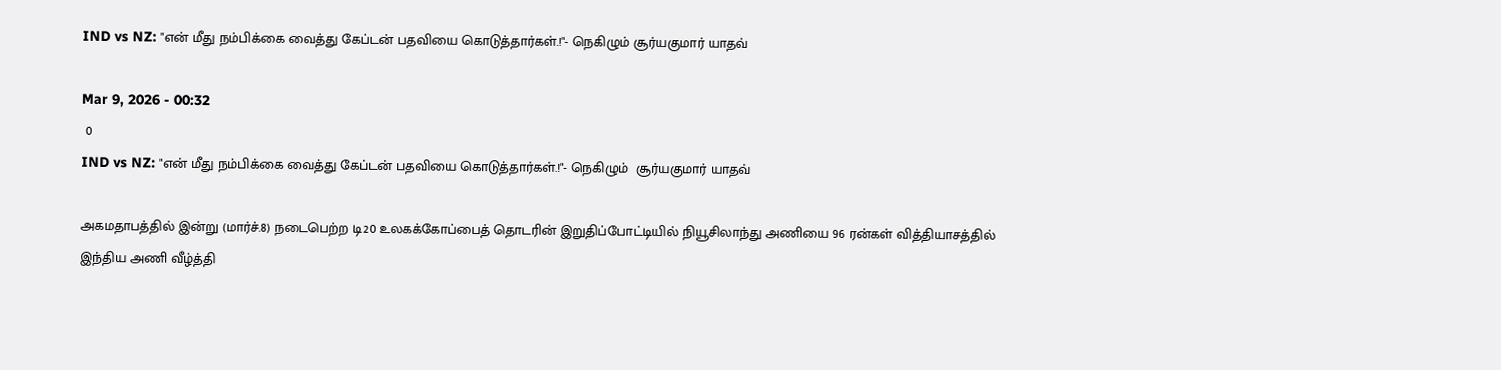IND vs NZ: "என் மீது நம்பிக்கை வைத்து கேப்டன் பதவியை கொடுத்தார்கள்.!"- நெகிழும் சூர்யகுமார் யாதவ்

Mar 9, 2026 - 00:32
 0
IND vs NZ: "என் மீது நம்பிக்கை வைத்து கேப்டன் பதவியை கொடுத்தார்கள்.!"- நெகிழும்  சூர்யகுமார் யாதவ்

அகமதாபத்தில் இன்று (மார்ச்.8) நடைபெற்ற டி20 உலகக்கோப்பைத் தொடரின் இறுதிப்போட்டியில் நியூசிலாந்து அணியை 96 ரன்கள் வித்தியாசத்தில் இந்திய அணி வீழ்த்தி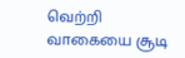வெற்றி வாகையை சூடி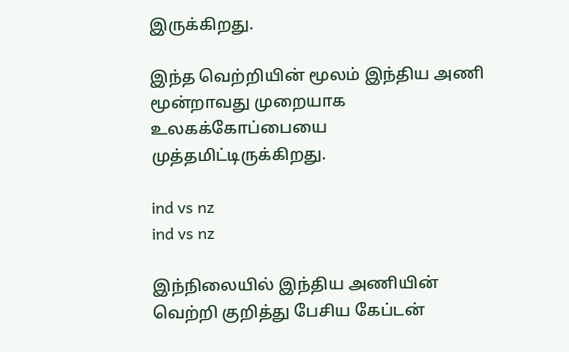இருக்கிறது.

இந்த வெற்றியின் மூலம் இந்திய அணி மூன்றாவது முறையாக உலகக்கோப்பையை முத்தமிட்டிருக்கிறது.

ind vs nz
ind vs nz

இந்நிலையில் இந்திய அணியின் வெற்றி குறித்து பேசிய கேப்டன்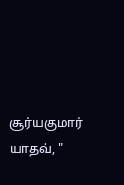சூர்யகுமார் யாதவ், "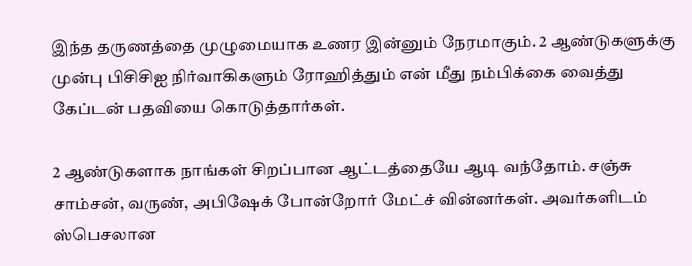இந்த தருணத்தை முழுமையாக உணர இன்னும் நேரமாகும். 2 ஆண்டுகளுக்கு முன்பு பிசிசிஐ நிர்வாகிகளும் ரோஹித்தும் என் மீது நம்பிக்கை வைத்து கேப்டன் பதவியை கொடுத்தார்கள்.

2 ஆண்டுகளாக நாங்கள் சிறப்பான ஆட்டத்தையே ஆடி வந்தோம். சஞ்சு சாம்சன், வருண், அபிஷேக் போன்றோர் மேட்ச் வின்னர்கள். அவர்களிடம் ஸ்பெசலான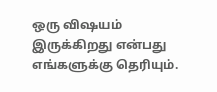ஒரு விஷயம் இருக்கிறது என்பது எங்களுக்கு தெரியும்.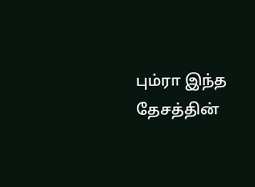பும்ரா இந்த தேசத்தின்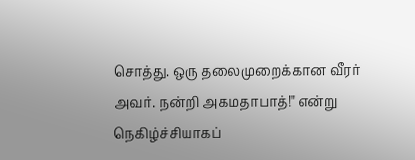சொத்து. ஒரு தலைமுறைக்கான வீரர் அவர். நன்றி அகமதாபாத்!" என்று நெகிழ்ச்சியாகப்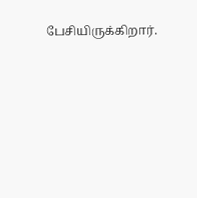பேசியிருக்கிறார்.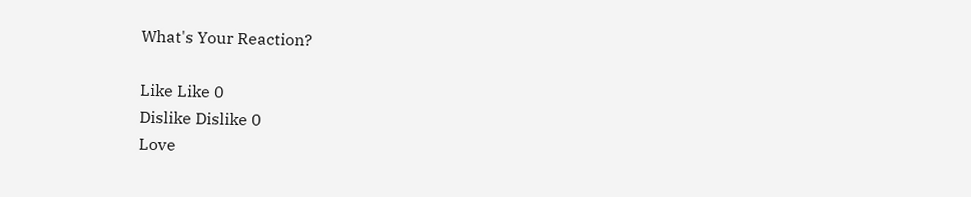What's Your Reaction?

Like Like 0
Dislike Dislike 0
Love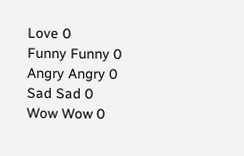Love 0
Funny Funny 0
Angry Angry 0
Sad Sad 0
Wow Wow 0